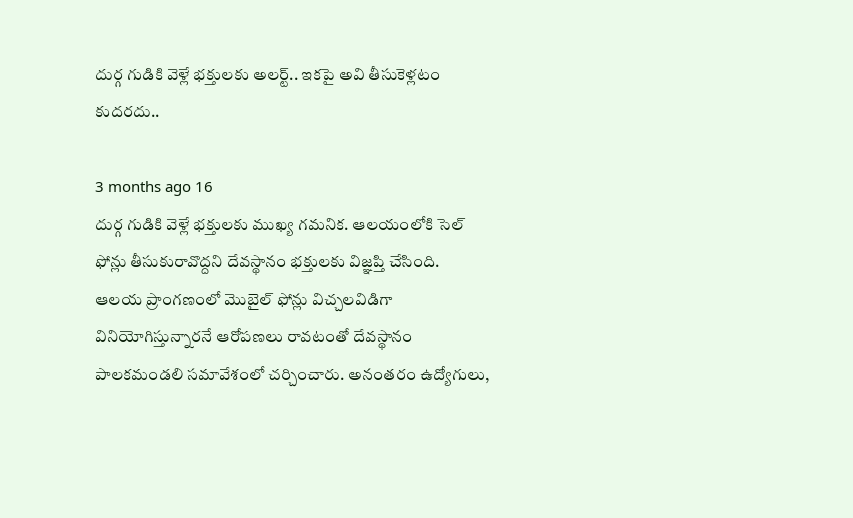దుర్గ గుడికి వెళ్లే భక్తులకు అలర్ట్.. ఇకపై అవి తీసుకెళ్లటం కుదరదు..

3 months ago 16
దుర్గ గుడికి వెళ్లే భక్తులకు ముఖ్య గమనిక. ఆలయంలోకి సెల్ ఫోన్లు తీసుకురావొద్దని దేవస్థానం భక్తులకు విజ్ఞప్తి చేసింది. ఆలయ ప్రాంగణంలో మొబైల్ ఫోన్లు విచ్చలవిడిగా వినియోగిస్తున్నారనే ఆరోపణలు రావటంతో దేవస్థానం పాలకమండలి సమావేశంలో చర్చించారు. అనంతరం ఉద్యోగులు,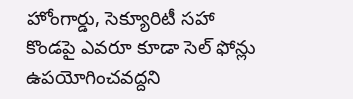హోంగార్డు, సెక్యూరిటీ సహా కొండపై ఎవరూ కూడా సెల్ ఫోన్లు ఉపయోగించవద్దని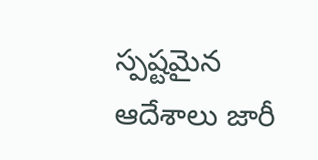స్పష్టమైన ఆదేశాలు జారీ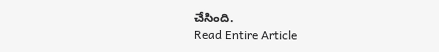చేసింది.
Read Entire Article